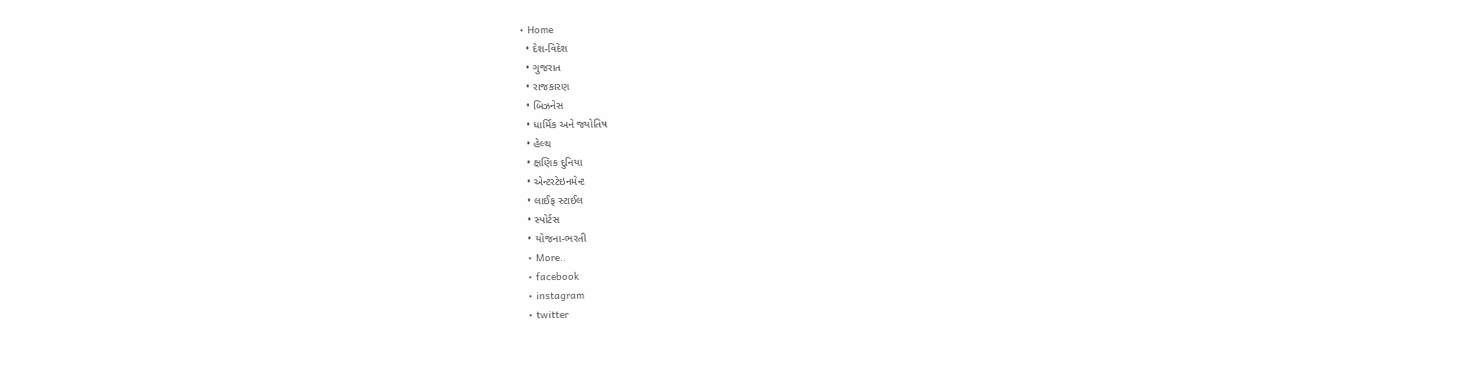• Home
  • દેશ-વિદેશ
  • ગુજરાત
  • રાજકારણ
  • બિઝનેસ
  • ધાર્મિક અને જ્યોતિષ
  • હેલ્થ
  • ક્ષણિક દુનિયા
  • એન્ટરટેઇનમેન્ટ
  • લાઈફ સ્ટાઈલ
  • સ્પોર્ટસ
  • યોજના-ભરતી
  • More..
  • facebook
  • instagram
  • twitter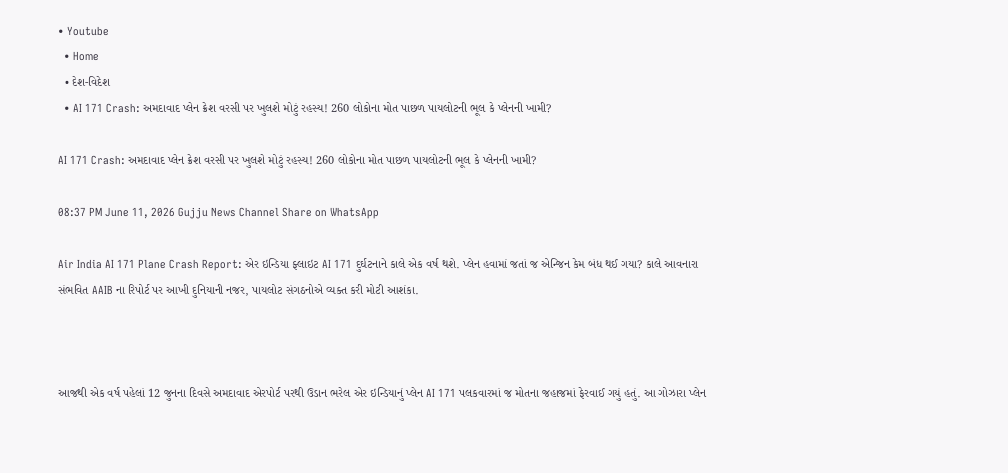• Youtube
  • Home
  • દેશ-વિદેશ
  • AI 171 Crash: અમદાવાદ પ્લેન ક્રેશ વરસી પર ખુલશે મોટું રહસ્ય! 260 લોકોના મોત પાછળ પાયલોટની ભૂલ કે પ્લેનની ખામી?

AI 171 Crash: અમદાવાદ પ્લેન ક્રેશ વરસી પર ખુલશે મોટું રહસ્ય! 260 લોકોના મોત પાછળ પાયલોટની ભૂલ કે પ્લેનની ખામી?

08:37 PM June 11, 2026 Gujju News Channel Share on WhatsApp

Air India AI 171 Plane Crash Report: એર ઇન્ડિયા ફ્લાઇટ AI 171 દુર્ઘટનાને કાલે એક વર્ષ થશે. પ્લેન હવામાં જતાં જ એન્જિન કેમ બંધ થઈ ગયા? કાલે આવનારા સંભવિત AAIB ના રિપોર્ટ પર આખી દુનિયાની નજર, પાયલોટ સંગઠનોએ વ્યક્ત કરી મોટી આશંકા.



આજથી એક વર્ષ પહેલાં 12 જુનના દિવસે અમદાવાદ એરપોર્ટ પરથી ઉડાન ભરેલ એર ઇન્ડિયાનું પ્લેન AI 171 પલકવારમાં જ મોતના જહાજમાં ફેરવાઈ ગયું હતું. આ ગોઝારા પ્લેન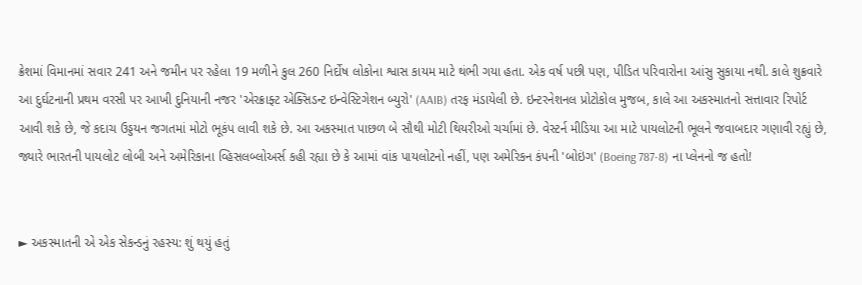ક્રેશમાં વિમાનમાં સવાર 241 અને જમીન પર રહેલા 19 મળીને કુલ 260 નિર્દોષ લોકોના શ્વાસ કાયમ માટે થંભી ગયા હતા. એક વર્ષ પછી પણ, પીડિત પરિવારોના આંસુ સુકાયા નથી. કાલે શુક્રવારે આ દુર્ઘટનાની પ્રથમ વરસી પર આખી દુનિયાની નજર 'એરક્રાફ્ટ એક્સિડન્ટ ઇન્વેસ્ટિગેશન બ્યુરો' (AAIB) તરફ મંડાયેલી છે. ઇન્ટરનેશનલ પ્રોટોકોલ મુજબ, કાલે આ અકસ્માતનો સત્તાવાર રિપોર્ટ આવી શકે છે, જે કદાચ ઉડ્ડયન જગતમાં મોટો ભૂકંપ લાવી શકે છે. આ અકસ્માત પાછળ બે સૌથી મોટી થિયરીઓ ચર્ચામાં છે. વેસ્ટર્ન મીડિયા આ માટે પાયલોટની ભૂલને જવાબદાર ગણાવી રહ્યું છે, જ્યારે ભારતની પાયલોટ લોબી અને અમેરિકાના વ્હિસલબ્લોઅર્સ કહી રહ્યા છે કે આમાં વાંક પાયલોટનો નહીં, પણ અમેરિકન કંપની 'બોઇંગ' (Boeing 787-8) ના પ્લેનનો જ હતો!


► અકસ્માતની એ એક સેકન્ડનું રહસ્ય: શું થયું હતું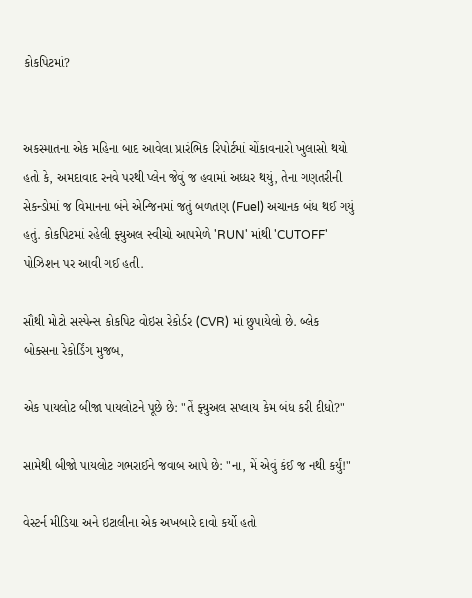કોકપિટમાં?


અકસ્માતના એક મહિના બાદ આવેલા પ્રારંભિક રિપોર્ટમાં ચોંકાવનારો ખુલાસો થયો હતો કે, અમદાવાદ રનવે પરથી પ્લેન જેવું જ હવામાં અધ્ધર થયું, તેના ગણતરીની સેકન્ડોમાં જ વિમાનના બંને એન્જિનમાં જતું બળતણ (Fuel) અચાનક બંધ થઈ ગયું હતું. કોકપિટમાં રહેલી ફ્યુઅલ સ્વીચો આપમેળે 'RUN' માંથી 'CUTOFF' પોઝિશન પર આવી ગઈ હતી.

સૌથી મોટો સસ્પેન્સ કોકપિટ વોઇસ રેકોર્ડર (CVR) માં છુપાયેલો છે. બ્લેક બોક્સના રેકોર્ડિંગ મુજબ,

એક પાયલોટ બીજા પાયલોટને પૂછે છે: "તેં ફ્યુઅલ સપ્લાય કેમ બંધ કરી દીધો?"

સામેથી બીજો પાયલોટ ગભરાઈને જવાબ આપે છે: "ના, મેં એવું કંઈ જ નથી કર્યું!"

વેસ્ટર્ન મીડિયા અને ઇટાલીના એક અખબારે દાવો કર્યો હતો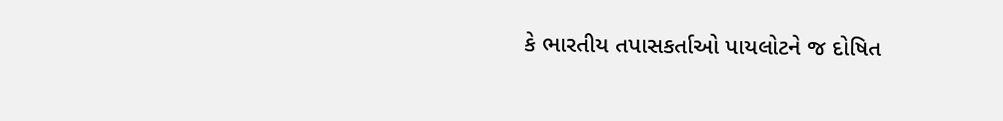કે ભારતીય તપાસકર્તાઓ પાયલોટને જ દોષિત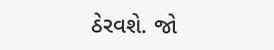ઠેરવશે. જો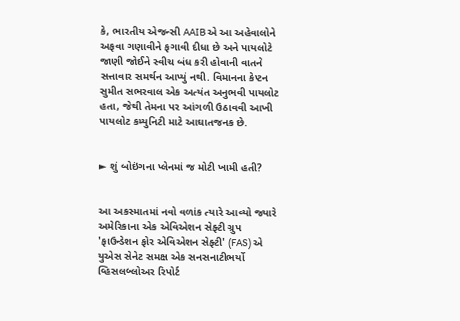કે, ભારતીય એજન્સી AAIB એ આ અહેવાલોને અફવા ગણાવીને ફગાવી દીધા છે અને પાયલોટે જાણી જોઈને સ્વીચ બંધ કરી હોવાની વાતને સત્તાવાર સમર્થન આપ્યું નથી. વિમાનના કેપ્ટન સુમીત સભરવાલ એક અત્યંત અનુભવી પાયલોટ હતા, જેથી તેમના પર આંગળી ઉઠાવવી આખી પાયલોટ કમ્યુનિટી માટે આઘાતજનક છે.


► શું બોઇંગના પ્લેનમાં જ મોટી ખામી હતી?


આ અકસ્માતમાં નવો વળાંક ત્યારે આવ્યો જ્યારે અમેરિકાના એક એવિએશન સેફ્ટી ગ્રુપ 'ફાઉન્ડેશન ફોર એવિએશન સેફ્ટી' (FAS) એ યુએસ સેનેટ સમક્ષ એક સનસનાટીભર્યો વ્હિસલબ્લોઅર રિપોર્ટ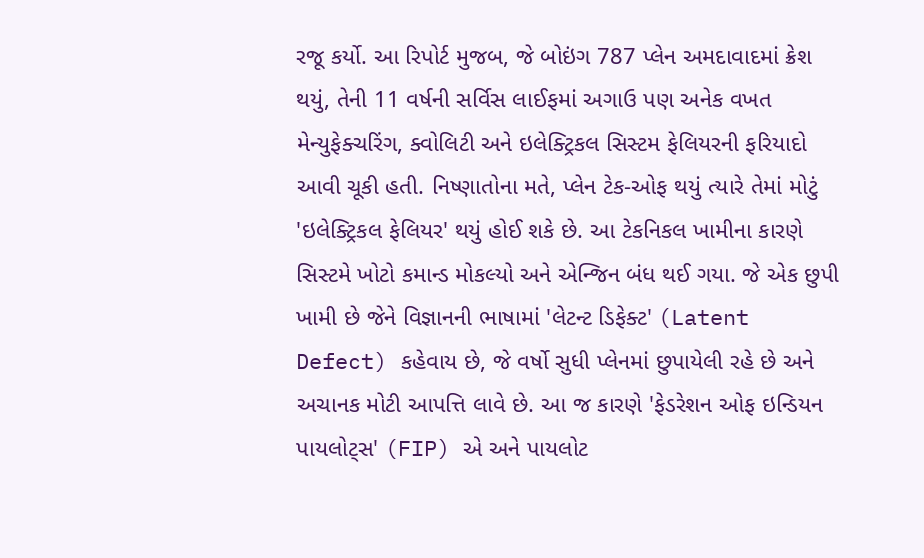રજૂ કર્યો. આ રિપોર્ટ મુજબ, જે બોઇંગ 787 પ્લેન અમદાવાદમાં ક્રેશ થયું, તેની 11 વર્ષની સર્વિસ લાઈફમાં અગાઉ પણ અનેક વખત મેન્યુફેક્ચરિંગ, ક્વોલિટી અને ઇલેક્ટ્રિકલ સિસ્ટમ ફેલિયરની ફરિયાદો આવી ચૂકી હતી. નિષ્ણાતોના મતે, પ્લેન ટેક-ઓફ થયું ત્યારે તેમાં મોટું 'ઇલેક્ટ્રિકલ ફેલિયર' થયું હોઈ શકે છે. આ ટેકનિકલ ખામીના કારણે સિસ્ટમે ખોટો કમાન્ડ મોકલ્યો અને એન્જિન બંધ થઈ ગયા. જે એક છુપી ખામી છે જેને વિજ્ઞાનની ભાષામાં 'લેટન્ટ ડિફેક્ટ' (Latent Defect) કહેવાય છે, જે વર્ષો સુધી પ્લેનમાં છુપાયેલી રહે છે અને અચાનક મોટી આપત્તિ લાવે છે. આ જ કારણે 'ફેડરેશન ઓફ ઇન્ડિયન પાયલોટ્સ' (FIP) એ અને પાયલોટ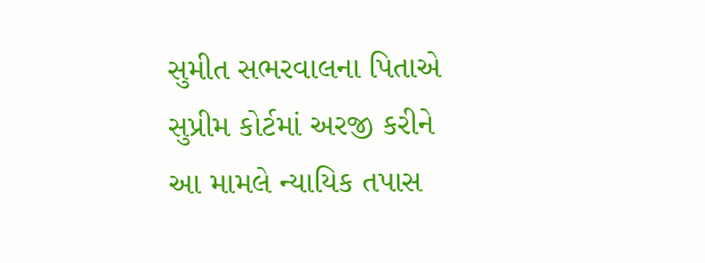સુમીત સભરવાલના પિતાએ સુપ્રીમ કોર્ટમાં અરજી કરીને આ મામલે ન્યાયિક તપાસ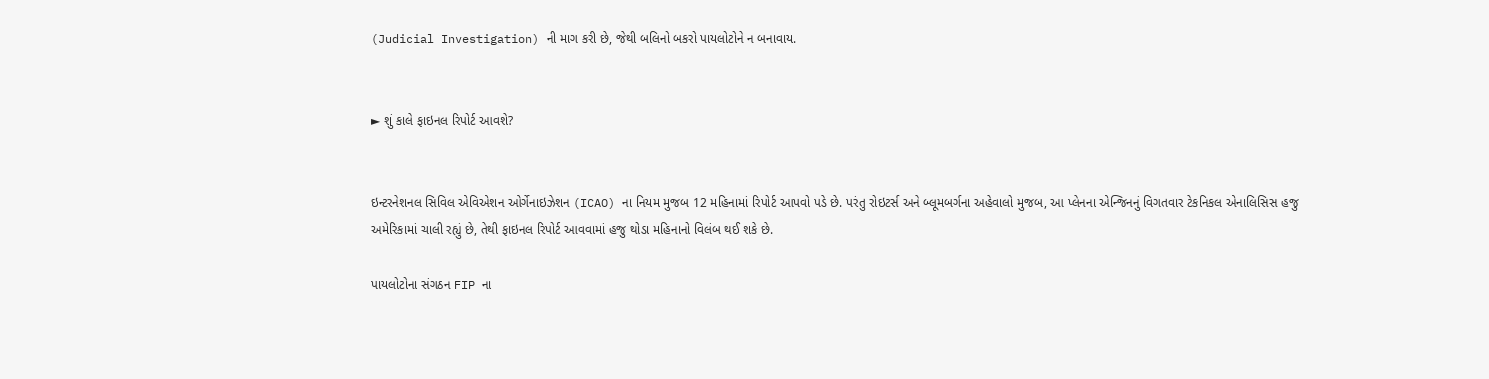(Judicial Investigation) ની માગ કરી છે, જેથી બલિનો બકરો પાયલોટોને ન બનાવાય.


► શું કાલે ફાઇનલ રિપોર્ટ આવશે?


ઇન્ટરનેશનલ સિવિલ એવિએશન ઓર્ગેનાઇઝેશન (ICAO) ના નિયમ મુજબ 12 મહિનામાં રિપોર્ટ આપવો પડે છે. પરંતુ રોઇટર્સ અને બ્લૂમબર્ગના અહેવાલો મુજબ, આ પ્લેનના એન્જિનનું વિગતવાર ટેકનિકલ એનાલિસિસ હજુ અમેરિકામાં ચાલી રહ્યું છે, તેથી ફાઇનલ રિપોર્ટ આવવામાં હજુ થોડા મહિનાનો વિલંબ થઈ શકે છે.

પાયલોટોના સંગઠન FIP ના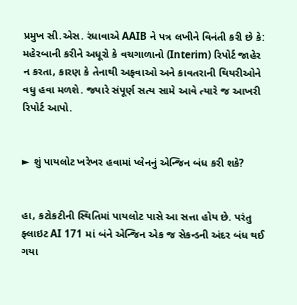પ્રમુખ સી.એસ. રંધાવાએ AAIB ને પત્ર લખીને વિનંતી કરી છે કે: મહેરબાની કરીને અધૂરો કે વચગાળાનો (Interim) રિપોર્ટ જાહેર ન કરતા, કારણ કે તેનાથી અફવાઓ અને કાવતરાની થિયરીઓને વધુ હવા મળશે. જ્યારે સંપૂર્ણ સત્ય સામે આવે ત્યારે જ આખરી રિપોર્ટ આપો.


► શું પાયલોટ ખરેખર હવામાં પ્લેનનું એન્જિન બંધ કરી શકે?


હા, કટોકટીની સ્થિતિમાં પાયલોટ પાસે આ સત્તા હોય છે. પરંતુ ફ્લાઇટ AI 171 માં બંને એન્જિન એક જ સેકન્ડની અંદર બંધ થઈ ગયા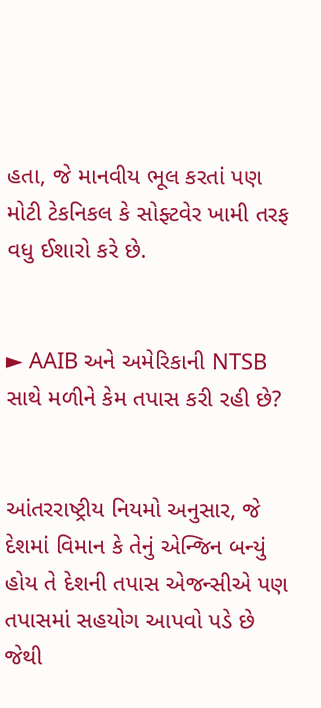હતા, જે માનવીય ભૂલ કરતાં પણ મોટી ટેકનિકલ કે સોફ્ટવેર ખામી તરફ વધુ ઈશારો કરે છે.


► AAIB અને અમેરિકાની NTSB સાથે મળીને કેમ તપાસ કરી રહી છે?


આંતરરાષ્ટ્રીય નિયમો અનુસાર, જે દેશમાં વિમાન કે તેનું એન્જિન બન્યું હોય તે દેશની તપાસ એજન્સીએ પણ તપાસમાં સહયોગ આપવો પડે છે જેથી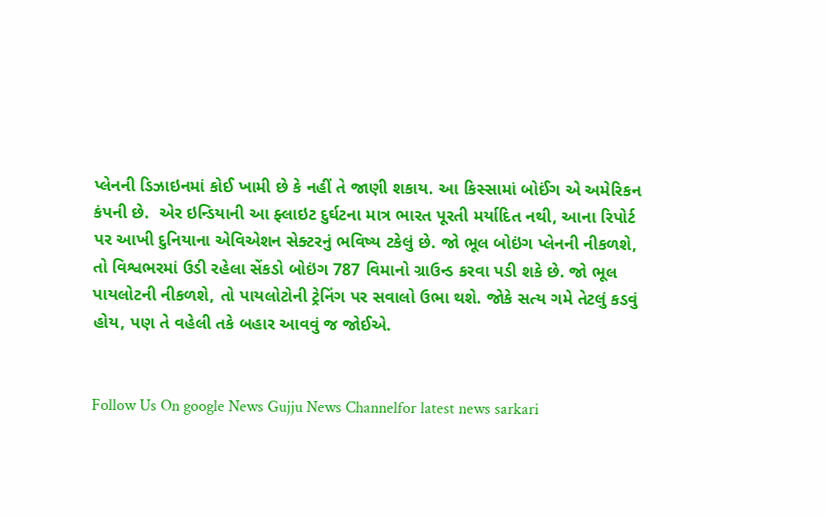પ્લેનની ડિઝાઇનમાં કોઈ ખામી છે કે નહીં તે જાણી શકાય. આ કિસ્સામાં બોઈંગ એ અમેરિકન કંપની છે.  એર ઇન્ડિયાની આ ફ્લાઇટ દુર્ઘટના માત્ર ભારત પૂરતી મર્યાદિત નથી, આના રિપોર્ટ પર આખી દુનિયાના એવિએશન સેક્ટરનું ભવિષ્ય ટકેલું છે. જો ભૂલ બોઇંગ પ્લેનની નીકળશે, તો વિશ્વભરમાં ઉડી રહેલા સેંકડો બોઇંગ 787 વિમાનો ગ્રાઉન્ડ કરવા પડી શકે છે. જો ભૂલ પાયલોટની નીકળશે, તો પાયલોટોની ટ્રેનિંગ પર સવાલો ઉભા થશે. જોકે સત્ય ગમે તેટલું કડવું હોય, પણ તે વહેલી તકે બહાર આવવું જ જોઈએ.


Follow Us On google News Gujju News Channelfor latest news sarkari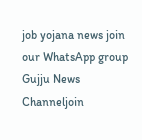job yojana news join our WhatsApp group Gujju News Channeljoin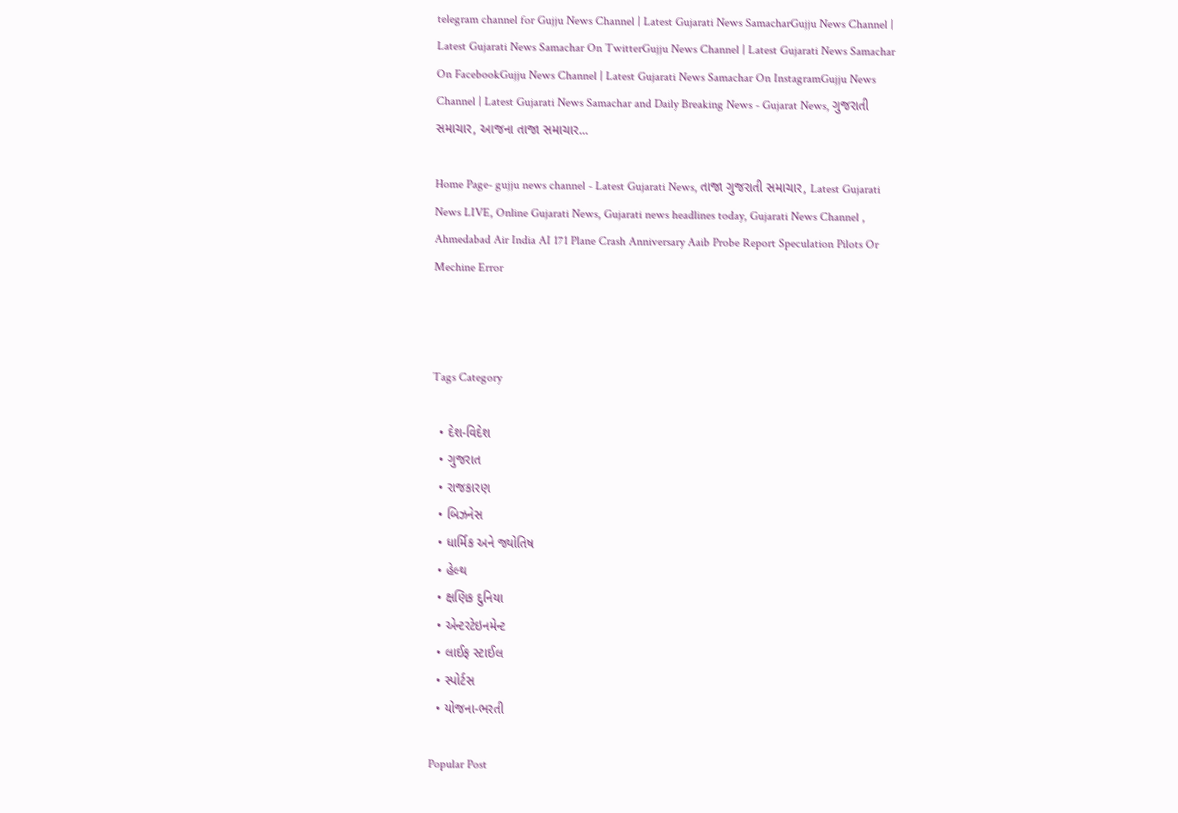telegram channel for Gujju News Channel | Latest Gujarati News SamacharGujju News Channel | Latest Gujarati News Samachar On TwitterGujju News Channel | Latest Gujarati News Samachar On FacebookGujju News Channel | Latest Gujarati News Samachar On InstagramGujju News Channel | Latest Gujarati News Samachar and Daily Breaking News - Gujarat News, ગુજરાતી સમાચાર, આજના તાજા સમાચાર...

Home Page- gujju news channel - Latest Gujarati News, તાજા ગુજરાતી સમાચાર, Latest Gujarati News LIVE, Online Gujarati News, Gujarati news headlines today, Gujarati News Channel , Ahmedabad Air India AI 171 Plane Crash Anniversary Aaib Probe Report Speculation Pilots Or Mechine Error



Tags Category

  • દેશ-વિદેશ
  • ગુજરાત
  • રાજકારણ
  • બિઝનેસ
  • ધાર્મિક અને જ્યોતિષ
  • હેલ્થ
  • ક્ષણિક દુનિયા
  • એન્ટરટેઇનમેન્ટ
  • લાઈફ સ્ટાઈલ
  • સ્પોર્ટસ
  • યોજના-ભરતી

Popular Post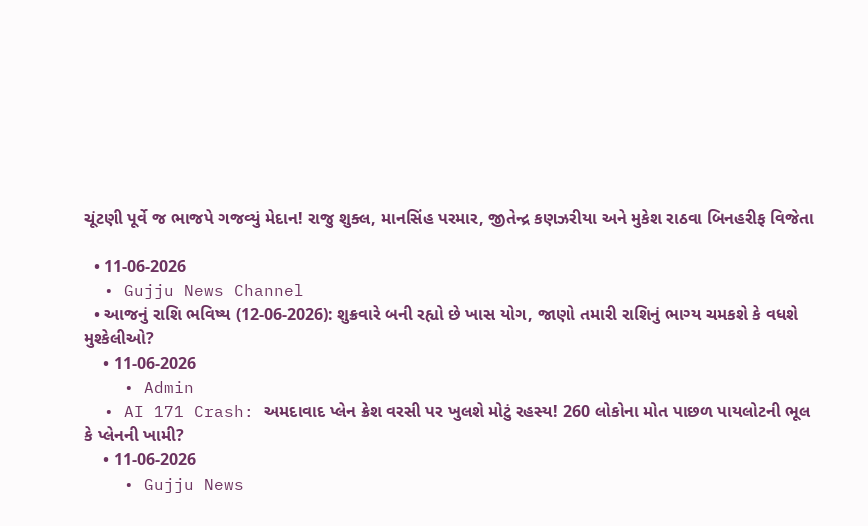ચૂંટણી પૂર્વે જ ભાજપે ગજવ્યું મેદાન! રાજુ શુક્લ, માનસિંહ પરમાર, જીતેન્દ્ર કણઝરીયા અને મુકેશ રાઠવા બિનહરીફ વિજેતા

  • 11-06-2026
  • Gujju News Channel
  • આજનું રાશિ ભવિષ્ય (12-06-2026): શુક્રવારે બની રહ્યો છે ખાસ યોગ, જાણો તમારી રાશિનું ભાગ્ય ચમકશે કે વધશે મુશ્કેલીઓ?
    • 11-06-2026
    • Admin
  • AI 171 Crash: અમદાવાદ પ્લેન ક્રેશ વરસી પર ખુલશે મોટું રહસ્ય! 260 લોકોના મોત પાછળ પાયલોટની ભૂલ કે પ્લેનની ખામી?
    • 11-06-2026
    • Gujju News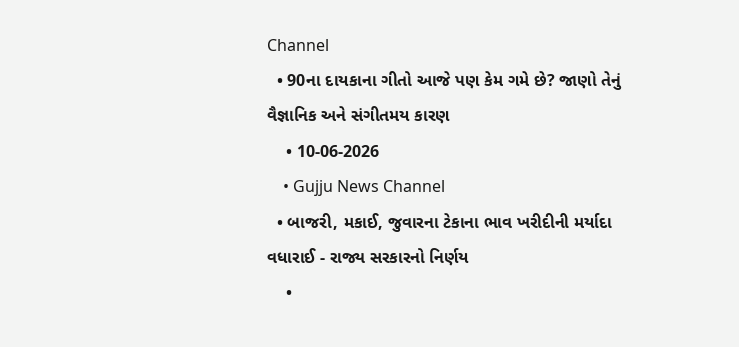Channel
  • 90ના દાયકાના ગીતો આજે પણ કેમ ગમે છે? જાણો તેનું વૈજ્ઞાનિક અને સંગીતમય કારણ
    • 10-06-2026
    • Gujju News Channel
  • બાજરી, મકાઈ, જુવારના ટેકાના ભાવ ખરીદીની મર્યાદા વધારાઈ - રાજ્ય સરકારનો નિર્ણય
    •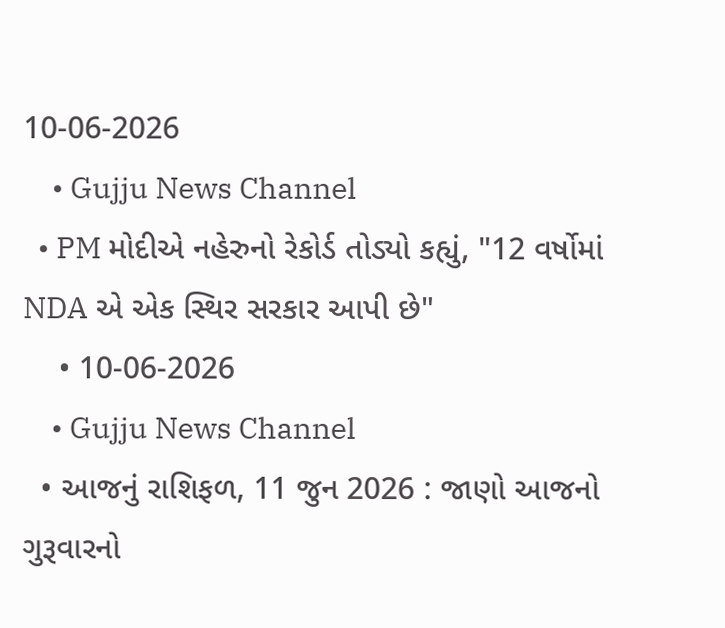10-06-2026
    • Gujju News Channel
  • PM મોદીએ નહેરુનો રેકોર્ડ તોડ્યો કહ્યું, "12 વર્ષોમાં NDA એ એક સ્થિર સરકાર આપી છે"
    • 10-06-2026
    • Gujju News Channel
  • આજનું રાશિફળ, 11 જુન 2026 : જાણો આજનો ગુરૂવારનો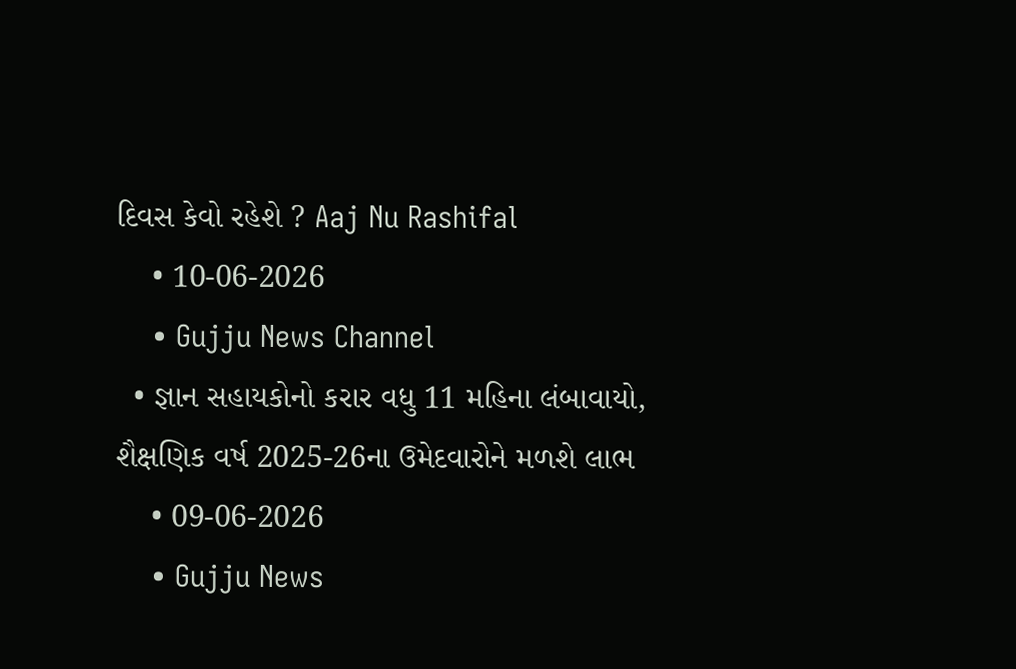દિવસ કેવો રહેશે ? Aaj Nu Rashifal
    • 10-06-2026
    • Gujju News Channel
  • જ્ઞાન સહાયકોનો કરાર વધુ 11 મહિના લંબાવાયો, શૈક્ષણિક વર્ષ 2025-26ના ઉમેદવારોને મળશે લાભ
    • 09-06-2026
    • Gujju News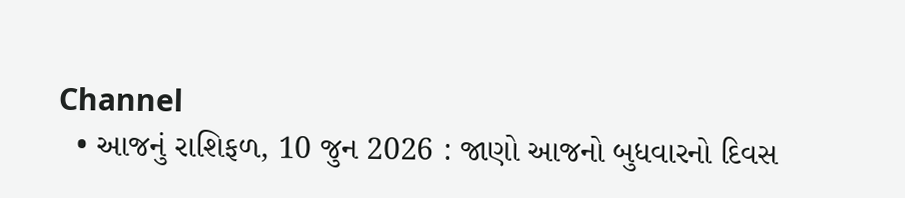Channel
  • આજનું રાશિફળ, 10 જુન 2026 : જાણો આજનો બુધવારનો દિવસ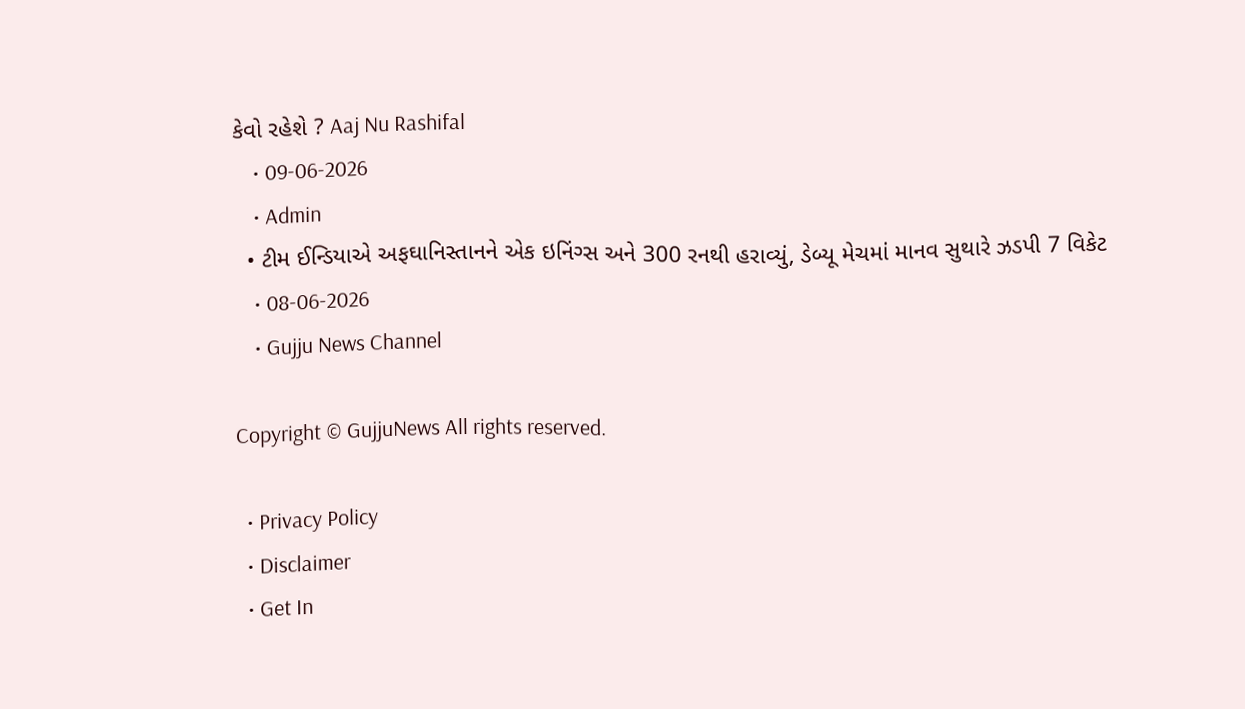કેવો રહેશે ? Aaj Nu Rashifal
    • 09-06-2026
    • Admin
  • ટીમ ઈન્ડિયાએ અફઘાનિસ્તાનને એક ઇનિંગ્સ અને 300 રનથી હરાવ્યું, ડેબ્યૂ મેચમાં માનવ સુથારે ઝડપી 7 વિકેટ
    • 08-06-2026
    • Gujju News Channel

Copyright © GujjuNews All rights reserved.

  • Privacy Policy
  • Disclaimer
  • Get In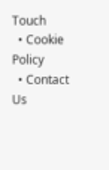Touch
  • Cookie Policy
  • Contact Us